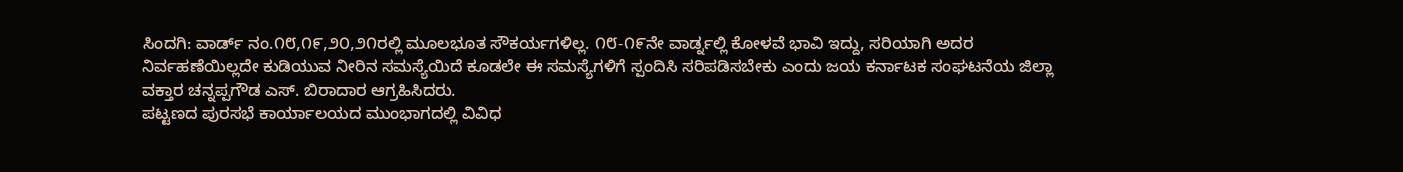ಸಿಂದಗಿ: ವಾರ್ಡ್ ನಂ.೧೮,೧೯,೨೦,೨೧ರಲ್ಲಿ ಮೂಲಭೂತ ಸೌಕರ್ಯಗಳಿಲ್ಲ. ೧೮-೧೯ನೇ ವಾರ್ಡ್ನಲ್ಲಿ ಕೋಳವೆ ಭಾವಿ ಇದ್ದು, ಸರಿಯಾಗಿ ಅದರ ನಿರ್ವಹಣೆಯಿಲ್ಲದೇ ಕುಡಿಯುವ ನೀರಿನ ಸಮಸ್ಯೆಯಿದೆ ಕೂಡಲೇ ಈ ಸಮಸ್ಯೆಗಳಿಗೆ ಸ್ಪಂದಿಸಿ ಸರಿಪಡಿಸಬೇಕು ಎಂದು ಜಯ ಕರ್ನಾಟಕ ಸಂಘಟನೆಯ ಜಿಲ್ಲಾ ವಕ್ತಾರ ಚನ್ನಪ್ಪಗೌಡ ಎಸ್. ಬಿರಾದಾರ ಆಗ್ರಹಿಸಿದರು.
ಪಟ್ಟಣದ ಪುರಸಭೆ ಕಾರ್ಯಾಲಯದ ಮುಂಭಾಗದಲ್ಲಿ ವಿವಿಧ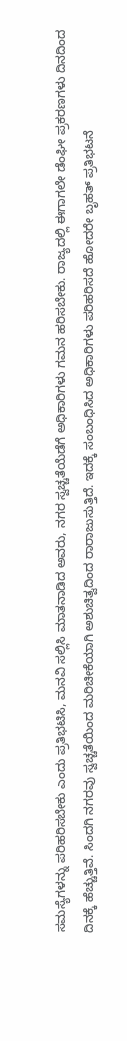ಸಮಸ್ಯೆಗಳನ್ನು ಪರಿಹರಿಸಬೇಕು ಎಂದು ಪ್ರತಿಭಟಿಸಿ, ಮನವಿ ಸಲ್ಲಿಸಿ ಮಾತನಾಡಿದ ಅವರು, ನಗರ ಸ್ವಚ್ಚತೆಯೆಡೆಗೆ ಅಧಿಕಾರಿಗಳು ಗಮನ ಹರಿಸಬೇಕು. ರಾಜ್ಯದಲ್ಲಿ ಈಗಾಗಲೇ ಡೆಂಘೀ ಪ್ರಕರಣಗಳು ದಿನದಿಂದ ದಿನಕ್ಕೆ ಹೆಚ್ಚುತ್ತಿವೆ. ಸಿಂದಗಿ ನಗರವು ಸ್ವಚ್ಚತೆಯಿಂದ ಮರಿಚೀಕೆಯಾಗಿ ಅಶುಚಿತ್ವದಿಂದ ರಾರಾಜುಸುತ್ತಿದೆ. ಇದಕ್ಕೆ ಸಂಬಂಧಿಸಿದ ಅಧಿಕಾರಿಗಳು ಪರಿಹರಿಸದೆ ಹೋದರೇ ಬೃಹತ್ ಪ್ರತಿಭಟನೆ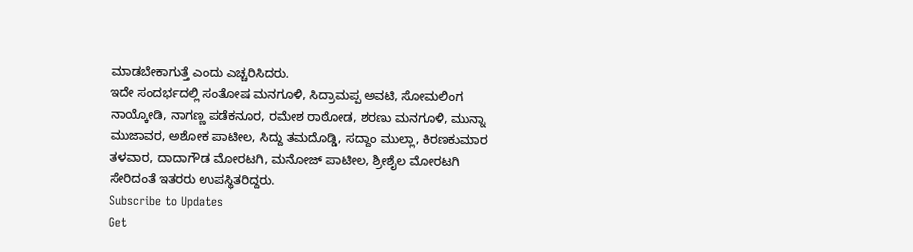ಮಾಡಬೇಕಾಗುತ್ತೆ ಎಂದು ಎಚ್ಚರಿಸಿದರು.
ಇದೇ ಸಂದರ್ಭದಲ್ಲಿ ಸಂತೋಷ ಮನಗೂಳಿ, ಸಿದ್ರಾಮಪ್ಪ ಅವಟಿ, ಸೋಮಲಿಂಗ ನಾಯ್ಕೋಡಿ, ನಾಗಣ್ಣ ಪಡೆಕನೂರ, ರಮೇಶ ರಾಠೋಡ, ಶರಣು ಮನಗೂಳಿ, ಮುನ್ನಾ ಮುಜಾವರ, ಅಶೋಕ ಪಾಟೀಲ, ಸಿದ್ದು ತಮದೊಡ್ಡಿ, ಸದ್ದಾಂ ಮುಲ್ಲಾ, ಕಿರಣಕುಮಾರ ತಳವಾರ, ದಾದಾಗೌಡ ಮೋರಟಗಿ, ಮನೋಜ್ ಪಾಟೀಲ, ಶ್ರೀಶೈಲ ಮೋರಟಗಿ ಸೇರಿದಂತೆ ಇತರರು ಉಪಸ್ಥಿತರಿದ್ದರು.
Subscribe to Updates
Get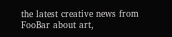the latest creative news from FooBar about art,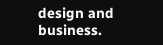design and business.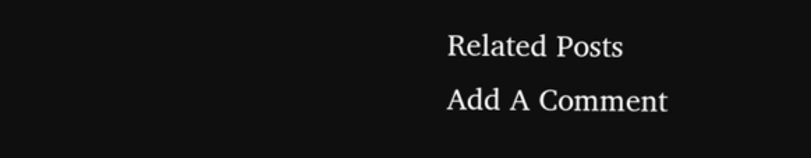Related Posts
Add A Comment